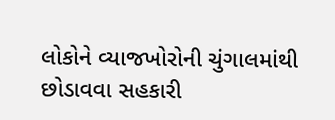લોકોને વ્યાજખોરોની ચુંગાલમાંથી છોડાવવા સહકારી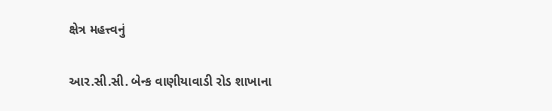ક્ષેત્ર મહત્ત્વનું

આર.સી.સી. બેન્ક વાણીયાવાડી રોડ શાખાના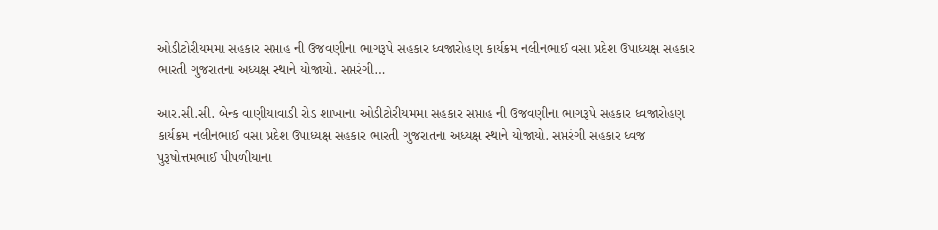ઓડીટોરીયમમા સહકાર સપ્તાહ ની ઉજવણીના ભાગરૂપે સહકાર ધ્વજારોહણ કાર્યક્રમ નલીનભાઈ વસા પ્રદેશ ઉપાધ્યક્ષ સહકાર ભારતી ગુજરાતના અધ્યક્ષ સ્થાને યોજાયો. સપ્તરંગી…

આર.સી.સી. બેન્ક વાણીયાવાડી રોડ શાખાના ઓડીટોરીયમમા સહકાર સપ્તાહ ની ઉજવણીના ભાગરૂપે સહકાર ધ્વજારોહણ કાર્યક્રમ નલીનભાઈ વસા પ્રદેશ ઉપાધ્યક્ષ સહકાર ભારતી ગુજરાતના અધ્યક્ષ સ્થાને યોજાયો. સપ્તરંગી સહકાર ધ્વજ પુરૂષોત્તમભાઈ પીપળીયાના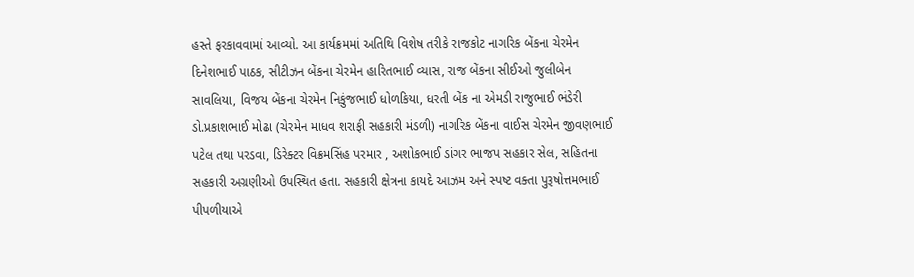હસ્તે ફરકાવવામાં આવ્યો. આ કાર્યક્રમમાં અતિથિ વિશેષ તરીકે રાજકોટ નાગરિક બેંકના ચેરમેન દિનેશભાઈ પાઠક, સીટીઝન બેંકના ચેરમેન હારિતભાઈ વ્યાસ, રાજ બેંકના સીઈઓ જુલીબેન સાવલિયા, વિજય બેંકના ચેરમેન નિકુંજભાઈ ધોળકિયા, ધરતી બેંક ના એમડી રાજુભાઈ ભંડેરી ડો.પ્રકાશભાઈ મોઢા (ચેરમેન માધવ શરાફી સહકારી મંડળી) નાગરિક બેંકના વાઈસ ચેરમેન જીવણભાઈ પટેલ તથા પરડવા, ડિરેક્ટર વિક્રમસિંહ પરમાર , અશોકભાઈ ડાંગર ભાજપ સહકાર સેલ, સહિતના સહકારી અગ્રણીઓ ઉપસ્થિત હતા. સહકારી ક્ષેત્રના કાયદે આઝમ અને સ્પષ્ટ વક્તા પુરૂષોત્તમભાઈ પીપળીયાએ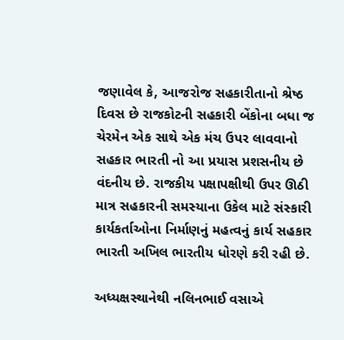જણાવેલ કે, આજરોજ સહકારીતાનો શ્રેષ્ઠ દિવસ છે રાજકોટની સહકારી બેંકોના બધા જ ચેરમેન એક સાથે એક મંચ ઉપર લાવવાનો સહકાર ભારતી નો આ પ્રયાસ પ્રશસનીય છે વંદનીય છે. રાજકીય પક્ષાપક્ષીથી ઉપર ઊઠી માત્ર સહકારની સમસ્યાના ઉકેલ માટે સંસ્કારી કાર્યકર્તાઓના નિર્માણનું મહત્વનું કાર્ય સહકાર ભારતી અખિલ ભારતીય ધોરણે કરી રહી છે.

અધ્યક્ષસ્થાનેથી નલિનભાઈ વસાએ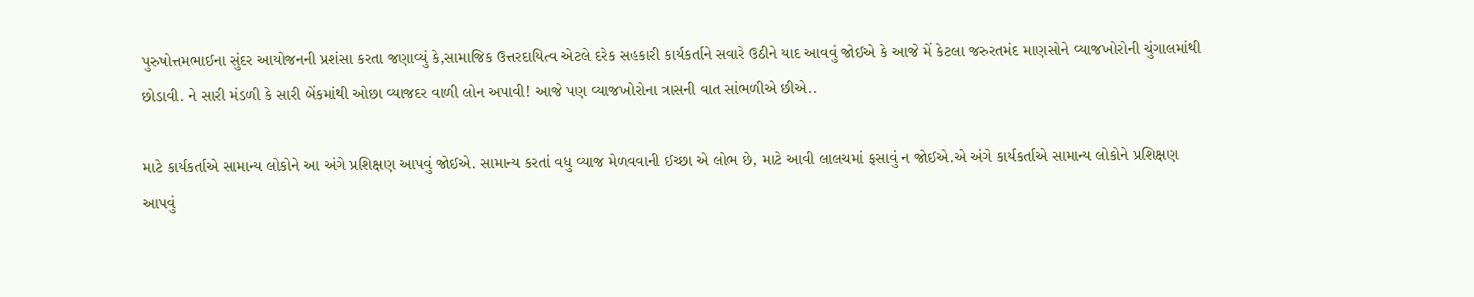પુરુષોત્તમભાઈના સુંદર આયોજનની પ્રશંસા કરતા જણાવ્યું કે,સામાજિક ઉત્તરદાયિત્વ એટલે દરેક સહકારી કાર્યકર્તાને સવારે ઉઠીને યાદ આવવું જોઈએ કે આજે મેં કેટલા જરુરતમંદ માણસોને વ્યાજખોરોની ચુંગાલમાંથી છોડાવી. ને સારી મંડળી કે સારી બેંકમાંથી ઓછા વ્યાજદર વાળી લોન અપાવી! આજે પણ વ્યાજખોરોના ત્રાસની વાત સાંભળીએ છીએ..

માટે કાર્યકર્તાએ સામાન્ય લોકોને આ અંગે પ્રશિક્ષણ આપવું જોઈએ. સામાન્ય કરતાં વધુ વ્યાજ મેળવવાની ઈચ્છા એ લોભ છે, માટે આવી લાલચમાં ફસાવું ન જોઈએ.એ અંગે કાર્યકર્તાએ સામાન્ય લોકોને પ્રશિક્ષણ આપવું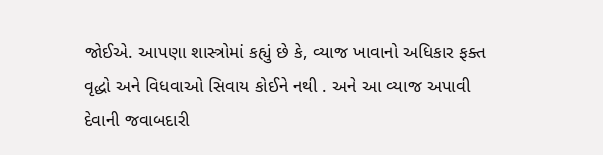જોઈએ. આપણા શાસ્ત્રોમાં કહ્યું છે કે, વ્યાજ ખાવાનો અધિકાર ફક્ત વૃદ્ધો અને વિધવાઓ સિવાય કોઈને નથી . અને આ વ્યાજ અપાવી દેવાની જવાબદારી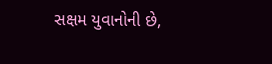સક્ષમ યુવાનોની છે,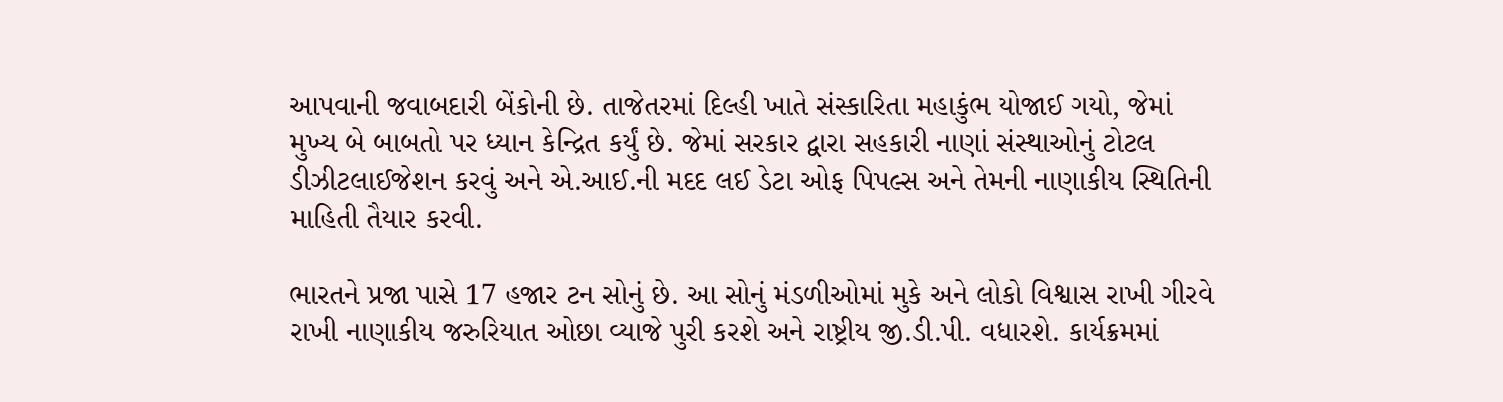આપવાની જવાબદારી બેંકોની છે. તાજેતરમાં દિલ્હી ખાતે સંસ્કારિતા મહાકુંભ યોજાઈ ગયો, જેમાં મુખ્ય બે બાબતો પર ધ્યાન કેન્દ્રિત કર્યું છે. જેમાં સરકાર દ્વારા સહકારી નાણાં સંસ્થાઓનું ટોટલ ડીઝીટલાઈજેશન કરવું અને એ.આઈ.ની મદદ લઈ ડેટા ઓફ પિપલ્સ અને તેમની નાણાકીય સ્થિતિની માહિતી તૈયાર કરવી.

ભારતને પ્રજા પાસે 17 હજાર ટન સોનું છે. આ સોનું મંડળીઓમાં મુકે અને લોકો વિશ્વાસ રાખી ગીરવે રાખી નાણાકીય જરુરિયાત ઓછા વ્યાજે પુરી કરશે અને રાષ્ટ્રીય જી.ડી.પી. વધારશે. કાર્યક્રમમાં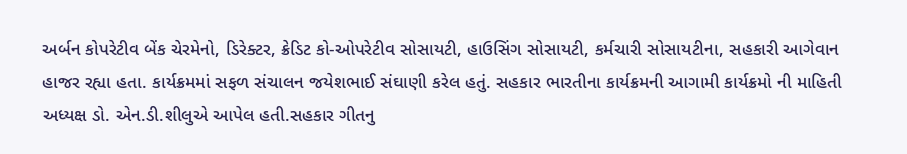અર્બન કોપરેટીવ બેંક ચેરમેનો, ડિરેક્ટર, ક્રેડિટ કો-ઓપરેટીવ સોસાયટી, હાઉસિંગ સોસાયટી, કર્મચારી સોસાયટીના, સહકારી આગેવાન હાજર રહ્યા હતા. કાર્યક્રમમાં સફળ સંચાલન જયેશભાઈ સંઘાણી કરેલ હતું. સહકાર ભારતીના કાર્યક્રમની આગામી કાર્યક્રમો ની માહિતી અધ્યક્ષ ડો. એન.ડી.શીલુએ આપેલ હતી.સહકાર ગીતનુ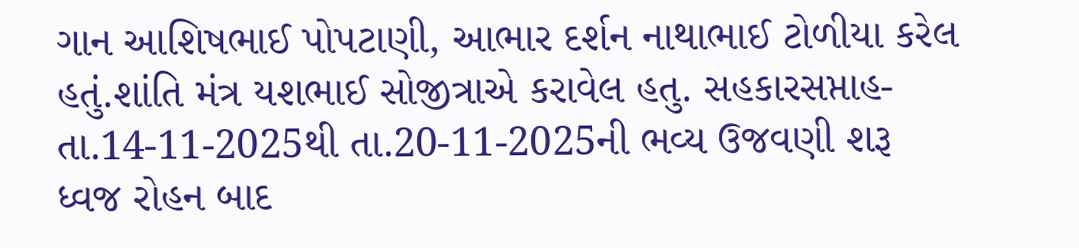ગાન આશિષભાઈ પોપટાણી, આભાર દર્શન નાથાભાઈ ટોળીયા કરેલ હતું.શાંતિ મંત્ર યશભાઈ સોજીત્રાએ કરાવેલ હતુ. સહકારસપ્તાહ-તા.14-11-2025થી તા.20-11-2025ની ભવ્ય ઉજવણી શરૂ ધ્વજ રોહન બાદ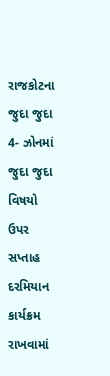રાજકોટના જુદા જુદા 4- ઝોનમાં જુદા જુદા વિષયો ઉપર સપ્તાહ દરમિયાન કાર્યક્રમ રાખવામાં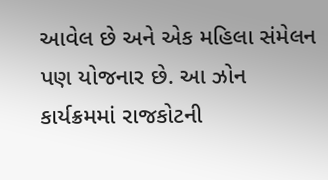આવેલ છે અને એક મહિલા સંમેલન પણ યોજનાર છે. આ ઝોન કાર્યક્રમમાં રાજકોટની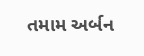તમામ અર્બન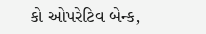કો ઓપરેટિવ બેન્ક,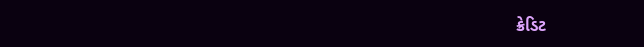ક્રેડિટ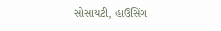સોસાયટી, હાઉસિંગ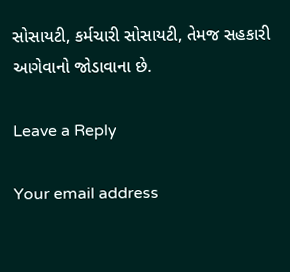સોસાયટી, કર્મચારી સોસાયટી, તેમજ સહકારી આગેવાનો જોડાવાના છે.

Leave a Reply

Your email address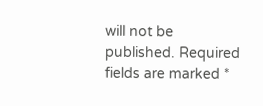will not be published. Required fields are marked *